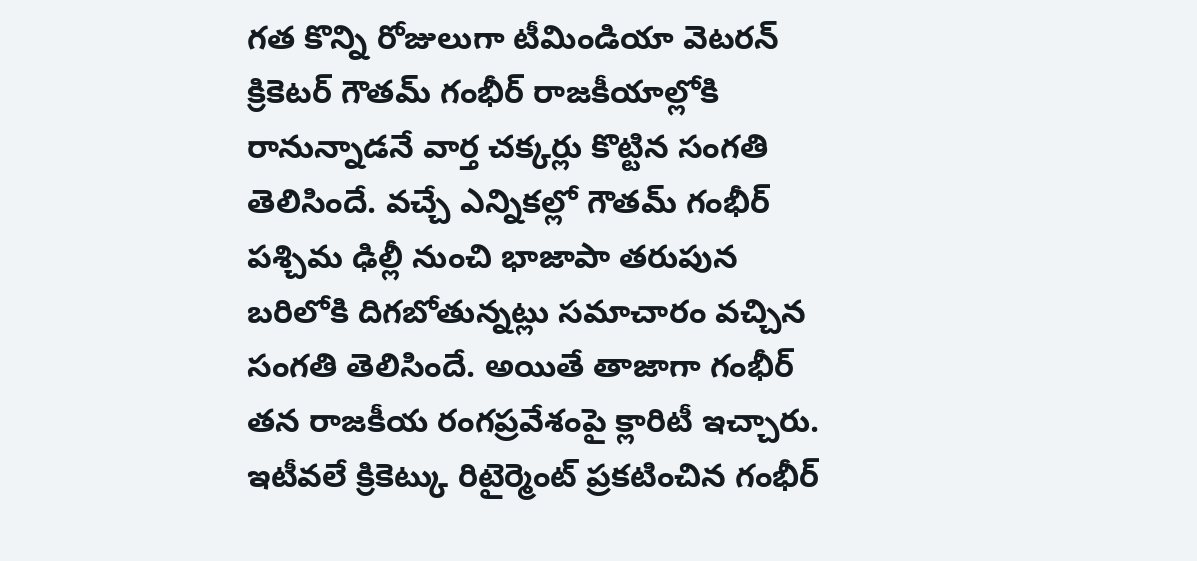గత కొన్ని రోజులుగా టీమిండియా వెటరన్ క్రికెటర్ గౌతమ్ గంభీర్ రాజకీయాల్లోకి రానున్నాడనే వార్త చక్కర్లు కొట్టిన సంగతి తెలిసిందే. వచ్చే ఎన్నికల్లో గౌతమ్ గంభీర్ పశ్చిమ ఢిల్లీ నుంచి భాజాపా తరుపున బరిలోకి దిగబోతున్నట్లు సమాచారం వచ్చిన సంగతి తెలిసిందే. అయితే తాజాగా గంభీర్ తన రాజకీయ రంగప్రవేశంపై క్లారిటీ ఇచ్చారు.
ఇటీవలే క్రికెట్కు రిటైర్మెంట్ ప్రకటించిన గంభీర్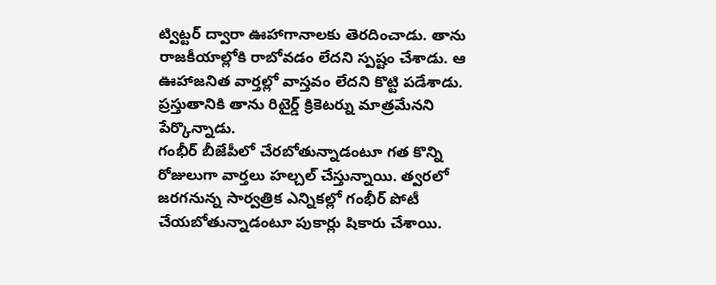ట్విట్టర్ ద్వారా ఊహాగానాలకు తెరదించాడు. తాను రాజకీయాల్లోకి రాబోవడం లేదని స్పష్టం చేశాడు. ఆ ఊహాజనిత వార్తల్లో వాస్తవం లేదని కొట్టి పడేశాడు. ప్రస్తుతానికి తాను రిటైర్డ్ క్రికెటర్ను మాత్రమేనని పేర్కొన్నాడు.
గంభీర్ బీజేపీలో చేరబోతున్నాడంటూ గత కొన్ని రోజులుగా వార్తలు హల్చల్ చేస్తున్నాయి. త్వరలో జరగనున్న సార్వత్రిక ఎన్నికల్లో గంభీర్ పోటీ చేయబోతున్నాడంటూ పుకార్లు షికారు చేశాయి.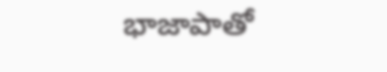భాజాపాతో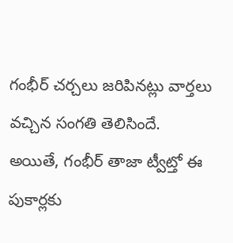గంభీర్ చర్చలు జరిపినట్లు వార్తలు వచ్చిన సంగతి తెలిసిందే. అయితే, గంభీర్ తాజా ట్వీట్తో ఈ పుకార్లకు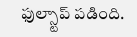ఫుల్స్టాప్ పడింది.